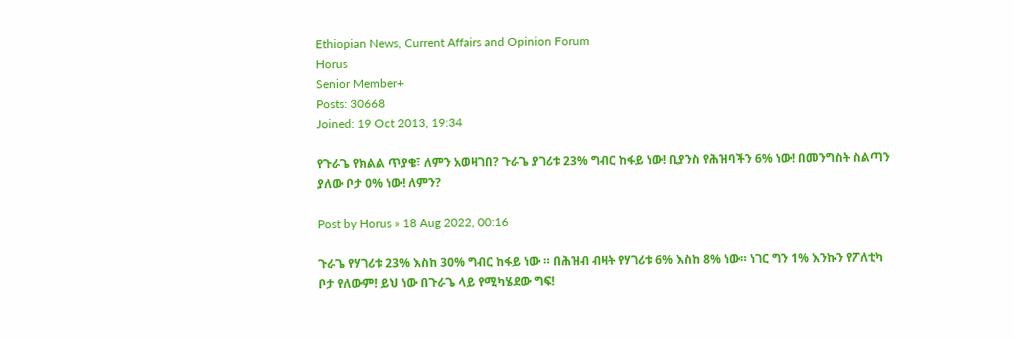Ethiopian News, Current Affairs and Opinion Forum
Horus
Senior Member+
Posts: 30668
Joined: 19 Oct 2013, 19:34

የጉራጌ የክልል ጥያቄ፣ ለምን አወዛገበ? ጉራጌ ያገሪቱ 23% ግብር ከፋይ ነው! ቢያንስ የሕዝባችን 6% ነው! በመንግስት ስልጣን ያለው ቦታ 0% ነው! ለምን?

Post by Horus » 18 Aug 2022, 00:16

ጉራጌ የሃገሪቱ 23% እስከ 30% ግብር ከፋይ ነው ። በሕዝብ ብዛት የሃገሪቱ 6% እስከ 8% ነው። ነገር ግን 1% እንኩን የፖለቲካ ቦታ የለውም! ይህ ነው በጉራጌ ላይ የሚካሄደው ግፍ!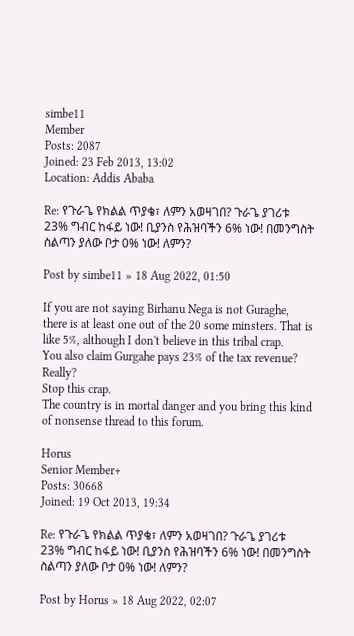simbe11
Member
Posts: 2087
Joined: 23 Feb 2013, 13:02
Location: Addis Ababa

Re: የጉራጌ የክልል ጥያቄ፣ ለምን አወዛገበ? ጉራጌ ያገሪቱ 23% ግብር ከፋይ ነው! ቢያንስ የሕዝባችን 6% ነው! በመንግስት ስልጣን ያለው ቦታ 0% ነው! ለምን?

Post by simbe11 » 18 Aug 2022, 01:50

If you are not saying Birhanu Nega is not Guraghe, there is at least one out of the 20 some minsters. That is like 5%, although I don't believe in this tribal crap.
You also claim Gurgahe pays 23% of the tax revenue? Really?
Stop this crap.
The country is in mortal danger and you bring this kind of nonsense thread to this forum.

Horus
Senior Member+
Posts: 30668
Joined: 19 Oct 2013, 19:34

Re: የጉራጌ የክልል ጥያቄ፣ ለምን አወዛገበ? ጉራጌ ያገሪቱ 23% ግብር ከፋይ ነው! ቢያንስ የሕዝባችን 6% ነው! በመንግስት ስልጣን ያለው ቦታ 0% ነው! ለምን?

Post by Horus » 18 Aug 2022, 02:07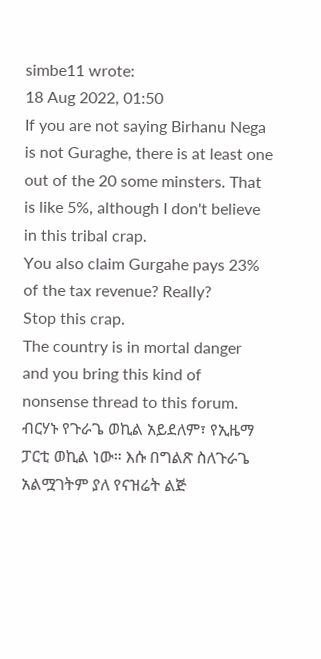simbe11 wrote:
18 Aug 2022, 01:50
If you are not saying Birhanu Nega is not Guraghe, there is at least one out of the 20 some minsters. That is like 5%, although I don't believe in this tribal crap.
You also claim Gurgahe pays 23% of the tax revenue? Really?
Stop this crap.
The country is in mortal danger and you bring this kind of nonsense thread to this forum.
ብርሃኑ የጉራጌ ወኪል አይደለም፣ የኢዜማ ፓርቲ ወኪል ነው። እሱ በግልጽ ስለጉራጌ አልሟገትም ያለ የናዝሬት ልጅ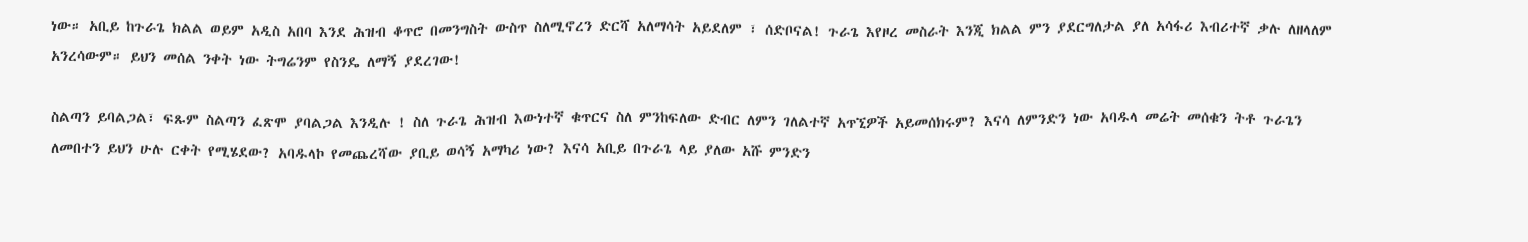ነው። አቢይ ከጉራጌ ክልል ወይም አዲስ አበባ እንደ ሕዝብ ቆጥሮ በመንግስት ውስጥ ስለሚኖረን ድርሻ አለማሳት አይደለም ፣ ሰድቦናል! ጉራጌ እየዞረ መስራት እንጂ ክልል ምን ያደርግለታል ያለ አሳፋሪ እብሪተኛ ቃሉ ለዘላለም አንረሳውም። ይህን መሰል ንቀት ነው ትግሬንም የስንዴ ለማኝ ያደረገው!

ስልጣን ይባልጋል፣ ፍጹም ስልጣን ፈጽሞ ያባልጋል እንዲሉ ! ስለ ጉራጌ ሕዝብ እውነተኛ ቁጥርና ስለ ምንከፍለው ድብር ለምን ገለልተኛ አጥኚዎች አይመሰክሩም? እናሳ ለምንድን ነው አባዱላ መሬት መሰቁን ትቶ ጉራጌን ለመበተን ይህን ሁሉ ርቀት የሚሄደው? አባዱላኮ የመጨረሻው ያቢይ ወሳኝ አማካሪ ነው? እናሳ አቢይ በጉራጌ ላይ ያለው አሹ ምንድን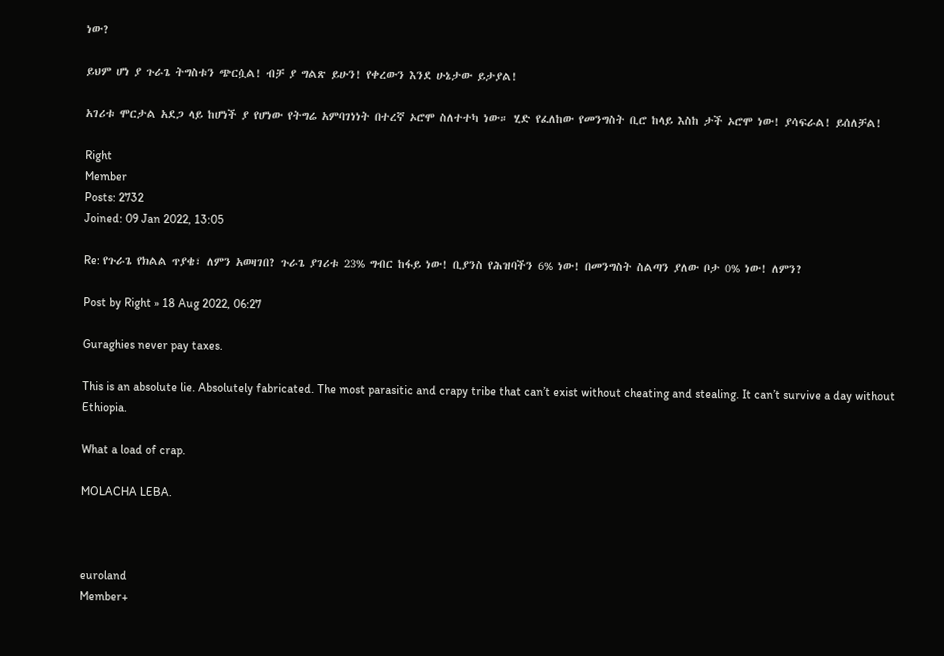ነው?

ይህም ሆነ ያ ጉራጌ ትግስቱን ጭርሷል! ብቻ ያ ግልጽ ይሁን! የቀረውን እንደ ሁኔታው ይታያል!

አገሪቱ ሞርታል አደጋ ላይ ከሆነች ያ የሆነው የትግሬ አምባገነነት በተረኛ ኦሮሞ ስለተተካ ነው። ሂድ የፈለከው የመንግስት ቢሮ ከላይ እስከ ታች ኦሮሞ ነው! ያሳፍራል! ይሰለቻል!

Right
Member
Posts: 2732
Joined: 09 Jan 2022, 13:05

Re: የጉራጌ የክልል ጥያቄ፣ ለምን አወዛገበ? ጉራጌ ያገሪቱ 23% ግብር ከፋይ ነው! ቢያንስ የሕዝባችን 6% ነው! በመንግስት ስልጣን ያለው ቦታ 0% ነው! ለምን?

Post by Right » 18 Aug 2022, 06:27

Guraghies never pay taxes.

This is an absolute lie. Absolutely fabricated. The most parasitic and crapy tribe that can’t exist without cheating and stealing. It can’t survive a day without Ethiopia.

What a load of crap.

MOLACHA LEBA.



euroland
Member+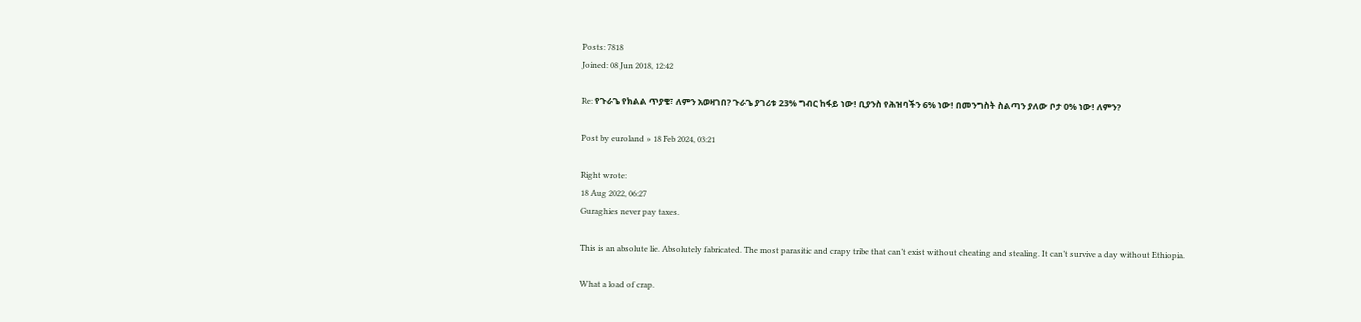Posts: 7818
Joined: 08 Jun 2018, 12:42

Re: የጉራጌ የክልል ጥያቄ፣ ለምን አወዛገበ? ጉራጌ ያገሪቱ 23% ግብር ከፋይ ነው! ቢያንስ የሕዝባችን 6% ነው! በመንግስት ስልጣን ያለው ቦታ 0% ነው! ለምን?

Post by euroland » 18 Feb 2024, 03:21

Right wrote:
18 Aug 2022, 06:27
Guraghies never pay taxes.

This is an absolute lie. Absolutely fabricated. The most parasitic and crapy tribe that can’t exist without cheating and stealing. It can’t survive a day without Ethiopia.

What a load of crap.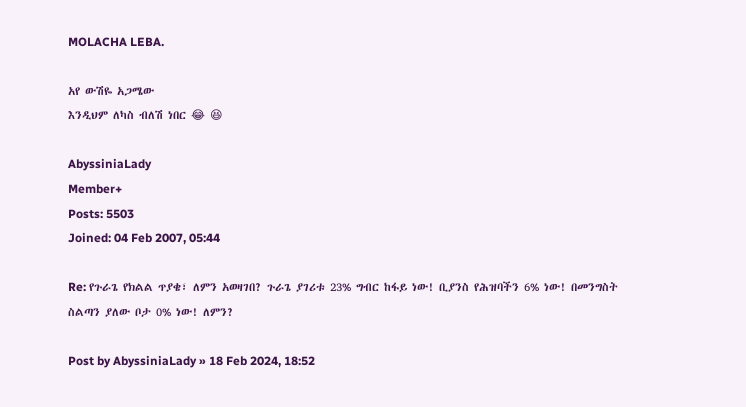MOLACHA LEBA.

አየ ውሽዬ አጋሜው
እንዲህም ለካስ ብለሽ ነበር 😂 😆

AbyssiniaLady
Member+
Posts: 5503
Joined: 04 Feb 2007, 05:44

Re: የጉራጌ የክልል ጥያቄ፣ ለምን አወዛገበ? ጉራጌ ያገሪቱ 23% ግብር ከፋይ ነው! ቢያንስ የሕዝባችን 6% ነው! በመንግስት ስልጣን ያለው ቦታ 0% ነው! ለምን?

Post by AbyssiniaLady » 18 Feb 2024, 18:52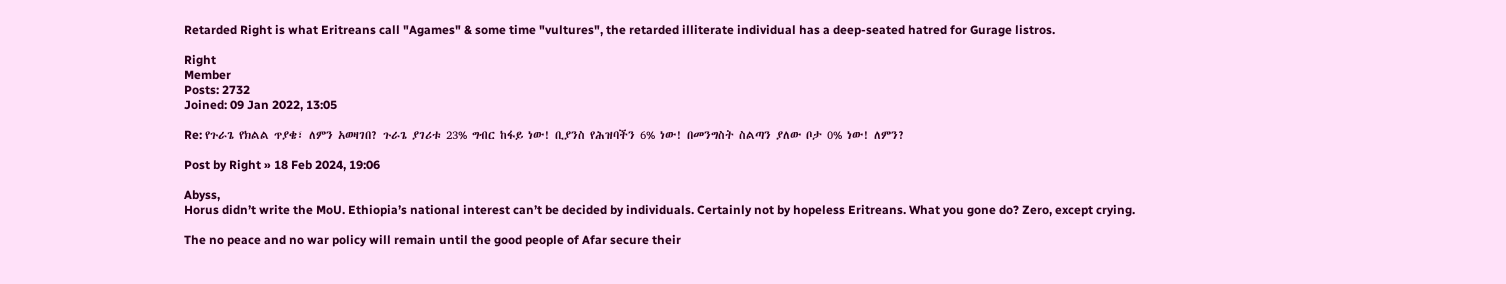Retarded Right is what Eritreans call "Agames" & some time "vultures", the retarded illiterate individual has a deep-seated hatred for Gurage listros.

Right
Member
Posts: 2732
Joined: 09 Jan 2022, 13:05

Re: የጉራጌ የክልል ጥያቄ፣ ለምን አወዛገበ? ጉራጌ ያገሪቱ 23% ግብር ከፋይ ነው! ቢያንስ የሕዝባችን 6% ነው! በመንግስት ስልጣን ያለው ቦታ 0% ነው! ለምን?

Post by Right » 18 Feb 2024, 19:06

Abyss,
Horus didn’t write the MoU. Ethiopia’s national interest can’t be decided by individuals. Certainly not by hopeless Eritreans. What you gone do? Zero, except crying.

The no peace and no war policy will remain until the good people of Afar secure their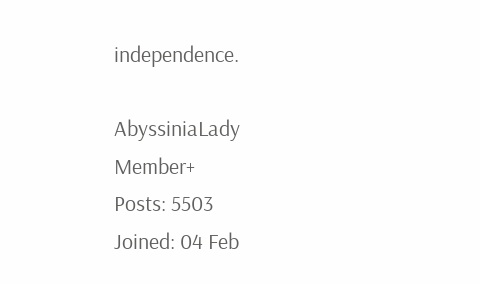independence.

AbyssiniaLady
Member+
Posts: 5503
Joined: 04 Feb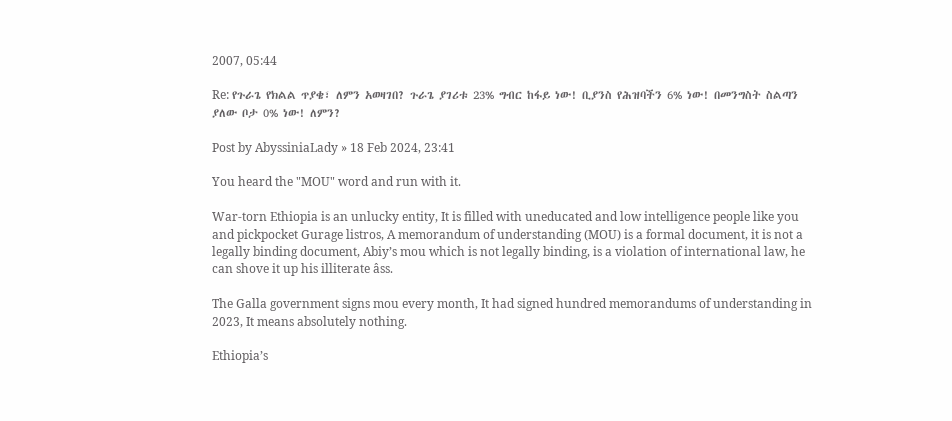2007, 05:44

Re: የጉራጌ የክልል ጥያቄ፣ ለምን አወዛገበ? ጉራጌ ያገሪቱ 23% ግብር ከፋይ ነው! ቢያንስ የሕዝባችን 6% ነው! በመንግስት ስልጣን ያለው ቦታ 0% ነው! ለምን?

Post by AbyssiniaLady » 18 Feb 2024, 23:41

You heard the "MOU" word and run with it.

War-torn Ethiopia is an unlucky entity, It is filled with uneducated and low intelligence people like you and pickpocket Gurage listros, A memorandum of understanding (MOU) is a formal document, it is not a legally binding document, Abiy’s mou which is not legally binding, is a violation of international law, he can shove it up his illiterate âss.

The Galla government signs mou every month, It had signed hundred memorandums of understanding in 2023, It means absolutely nothing.

Ethiopia’s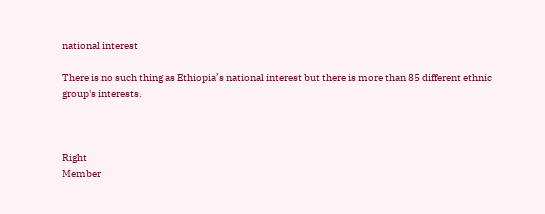national interest

There is no such thing as Ethiopia’s national interest but there is more than 85 different ethnic group's interests.



Right
Member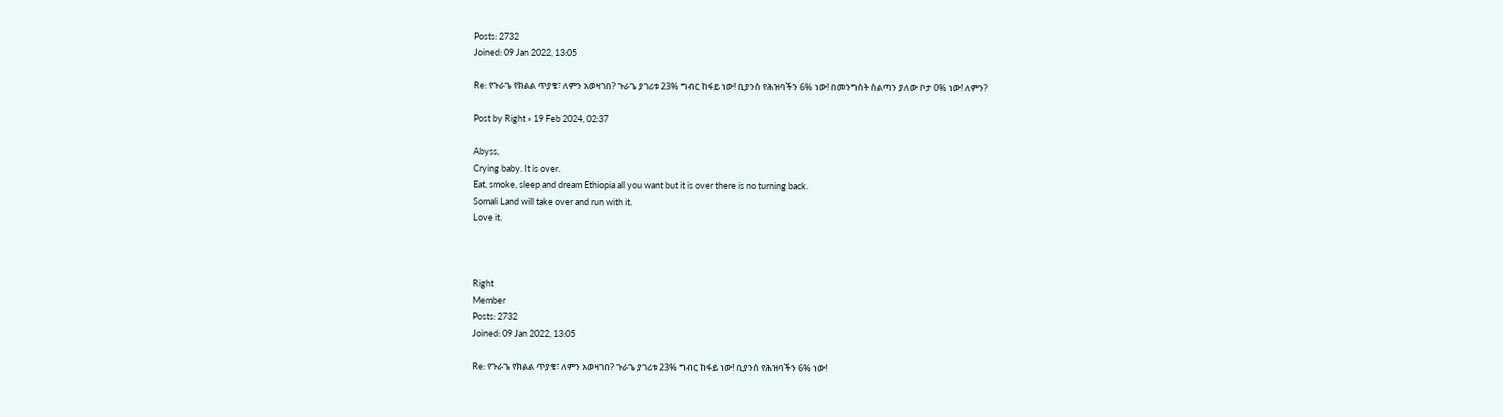Posts: 2732
Joined: 09 Jan 2022, 13:05

Re: የጉራጌ የክልል ጥያቄ፣ ለምን አወዛገበ? ጉራጌ ያገሪቱ 23% ግብር ከፋይ ነው! ቢያንስ የሕዝባችን 6% ነው! በመንግስት ስልጣን ያለው ቦታ 0% ነው! ለምን?

Post by Right » 19 Feb 2024, 02:37

Abyss,
Crying baby. It is over.
Eat, smoke, sleep and dream Ethiopia all you want but it is over there is no turning back.
Somali Land will take over and run with it.
Love it.



Right
Member
Posts: 2732
Joined: 09 Jan 2022, 13:05

Re: የጉራጌ የክልል ጥያቄ፣ ለምን አወዛገበ? ጉራጌ ያገሪቱ 23% ግብር ከፋይ ነው! ቢያንስ የሕዝባችን 6% ነው!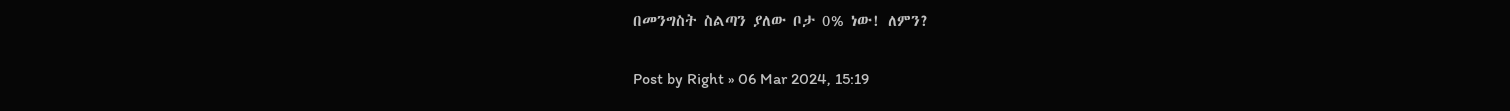በመንግስት ስልጣን ያለው ቦታ 0% ነው! ለምን?

Post by Right » 06 Mar 2024, 15:19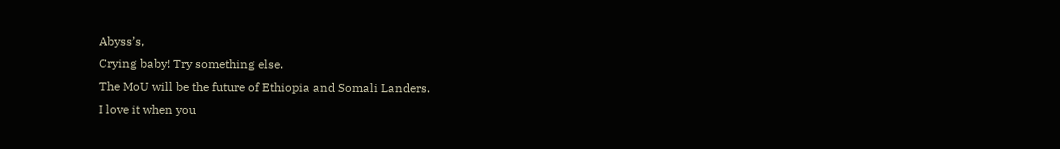Abyss’s,
Crying baby! Try something else.
The MoU will be the future of Ethiopia and Somali Landers.
I love it when you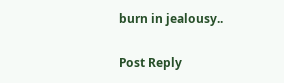burn in jealousy..

Post Reply